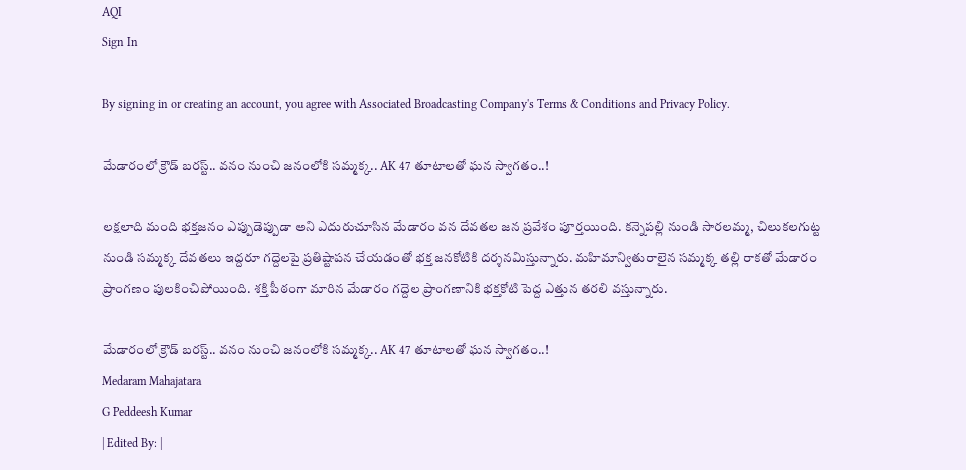AQI
Sign In

By signing in or creating an account, you agree with Associated Broadcasting Company's Terms & Conditions and Privacy Policy.

మేడారంలో క్రౌడ్ బరస్ట్.. వనం నుంచి జనంలోకి సమ్మక్క.. AK 47 తూటాలతో ఘన స్వాగతం..!

లక్షలాది మంది భక్తజనం ఎప్పుడెప్పుడా అని ఎదురుచూసిన మేడారం వన దేవతల జన ప్రవేశం పూర్తయింది. కన్నెపల్లి నుండి సారలమ్మ, చిలుకలగుట్ట నుండి సమ్మక్క దేవతలు ఇద్దరూ గద్దెలపై ప్రతిష్టాపన చేయడంతో భక్త జనకోటికి దర్శనమిస్తున్నారు. మహిమాన్వితురాలైన సమ్మక్క తల్లి రాకతో మేడారం ప్రాంగణం పులకించిపోయింది. శక్తి పీఠంగా మారిన మేడారం గద్దెల ప్రాంగణానికి భక్తకోటి పెద్ద ఎత్తున తరలి వస్తున్నారు.

మేడారంలో క్రౌడ్ బరస్ట్.. వనం నుంచి జనంలోకి సమ్మక్క.. AK 47 తూటాలతో ఘన స్వాగతం..!
Medaram Mahajatara
G Peddeesh Kumar
| Edited By: |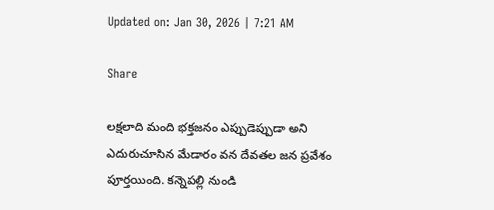Updated on: Jan 30, 2026 | 7:21 AM

Share

లక్షలాది మంది భక్తజనం ఎప్పుడెప్పుడా అని ఎదురుచూసిన మేడారం వన దేవతల జన ప్రవేశం పూర్తయింది. కన్నెపల్లి నుండి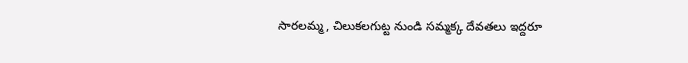సారలమ్మ, చిలుకలగుట్ట నుండి సమ్మక్క దేవతలు ఇద్దరూ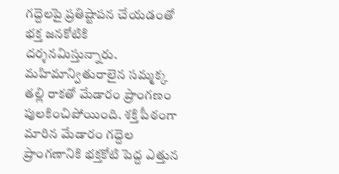గద్దెలపై ప్రతిష్టాపన చేయడంతో భక్త జనకోటికి దర్శనమిస్తున్నారు. మహిమాన్వితురాలైన సమ్మక్క తల్లి రాకతో మేడారం ప్రాంగణం పులకించిపోయింది. శక్తి పీఠంగా మారిన మేడారం గద్దెల ప్రాంగణానికి భక్తకోటి పెద్ద ఎత్తున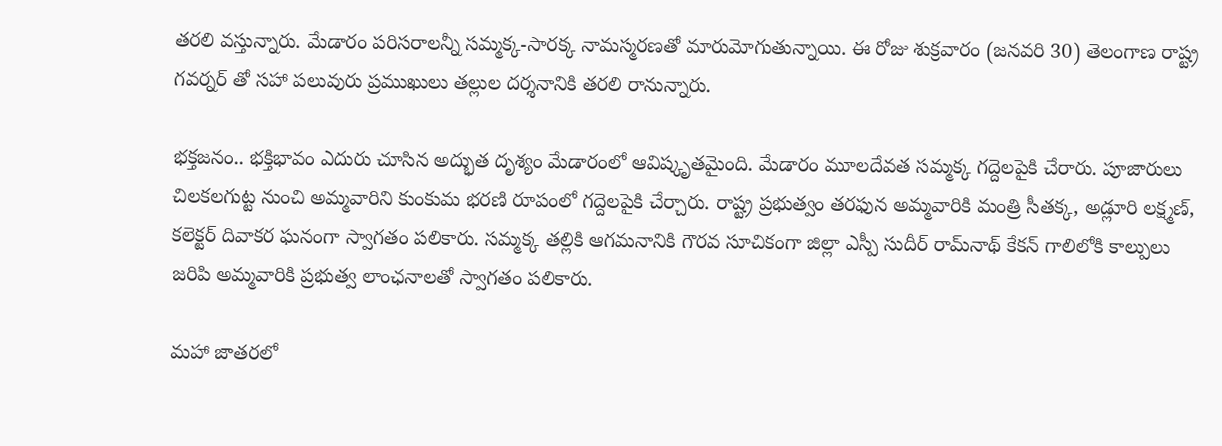తరలి వస్తున్నారు. మేడారం పరిసరాలన్నీ సమ్మక్క-సారక్క నామస్మరణతో మారుమోగుతున్నాయి. ఈ రోజు శుక్రవారం (జనవరి 30) తెలంగాణ రాష్ట్ర గవర్నర్ తో సహా పలువురు ప్రముఖులు తల్లుల దర్శనానికి తరలి రానున్నారు.

భక్తజనం.. భక్తిభావం ఎదురు చూసిన అద్భుత దృశ్యం మేడారంలో ఆవిష్కృతమైంది. మేడారం మూలదేవత సమ్మక్క గద్దెలపైకి చేరారు. పూజారులు చిలకలగుట్ట నుంచి అమ్మవారిని కుంకుమ భరణి రూపంలో గద్దెలపైకి చేర్చారు. రాష్ట్ర ప్రభుత్వం తరఫున అమ్మవారికి మంత్రి సీతక్క, అడ్లూరి లక్ష్మణ్, కలెక్టర్ దివాకర ఘనంగా స్వాగతం పలికారు. సమ్మక్క తల్లికి ఆగమనానికి గౌరవ సూచికంగా జిల్లా ఎస్పీ సుదీర్ రామ్‌నాథ్ కేకన్ గాలిలోకి కాల్పులు జరిపి అమ్మవారికి ప్రభుత్వ లాంఛనాలతో స్వాగతం పలికారు.

మహా జాతరలో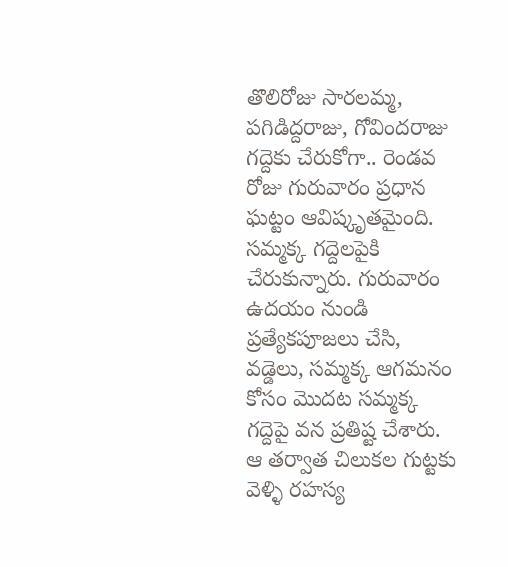తొలిరోజు సారలమ్మ, పగిడిద్దరాజు, గోవిందరాజు గద్దెకు చేరుకోగా.. రెండవ రోజు గురువారం ప్రధాన ఘట్టం ఆవిష్కృతమైంది. సమ్మక్క గద్దెలపైకి చేరుకున్నారు. గురువారం ఉదయం నుండి ప్రత్యేకపూజలు చేసి, వడ్డెలు, సమ్మక్క ఆగమనం కోసం మొదట సమ్మక్క గద్దెపై వన ప్రతిష్ట చేశారు. ఆ తర్వాత చిలుకల గుట్టకు వెళ్ళి రహస్య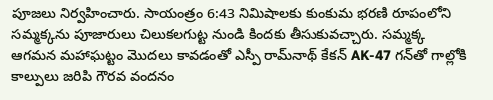పూజలు నిర్వహించారు. సాయంత్రం 6:43 నిమిషాలకు కుంకుమ భరణి రూపంలోని సమ్మక్కను పూజారులు చిలుకలగుట్ట నుండి కిందకు తీసుకువచ్చారు. సమ్మక్క ఆగమన మహాఘట్టం మొదలు కావడంతో ఎస్పీ రామ్‌నాథ్ కేకన్ AK-47 గన్‌తో గాల్లోకి కాల్పులు జరిపి గౌరవ వందనం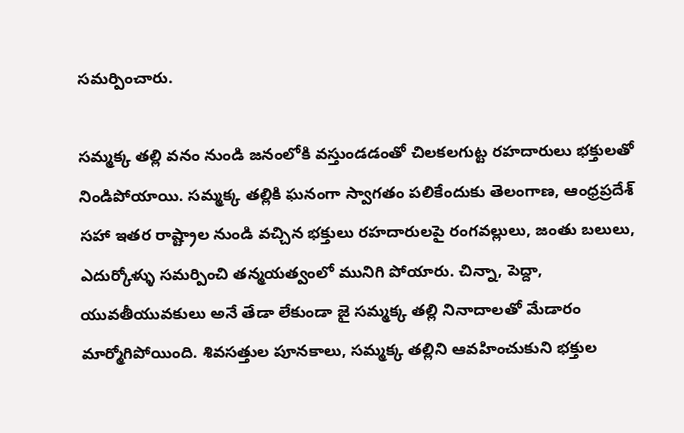సమర్పించారు.

సమ్మక్క తల్లి వనం నుండి జనంలోకి వస్తుండడంతో చిలకలగుట్ట రహదారులు భక్తులతో నిండిపోయాయి. సమ్మక్క తల్లికి ఘనంగా స్వాగతం పలికేందుకు తెలంగాణ, ఆంధ్రప్రదేశ్ సహా ఇతర రాష్ట్రాల నుండి వచ్చిన భక్తులు రహదారులపై రంగవల్లులు, జంతు బలులు, ఎదుర్కోళ్ళు సమర్పించి తన్మయత్వంలో మునిగి పోయారు. చిన్నా, పెద్దా, యువతీయువకులు అనే తేడా లేకుండా జై సమ్మక్క తల్లి నినాదాలతో మేడారం మార్మోగిపోయింది. శివసత్తుల పూనకాలు, సమ్మక్క తల్లిని ఆవహించుకుని భక్తుల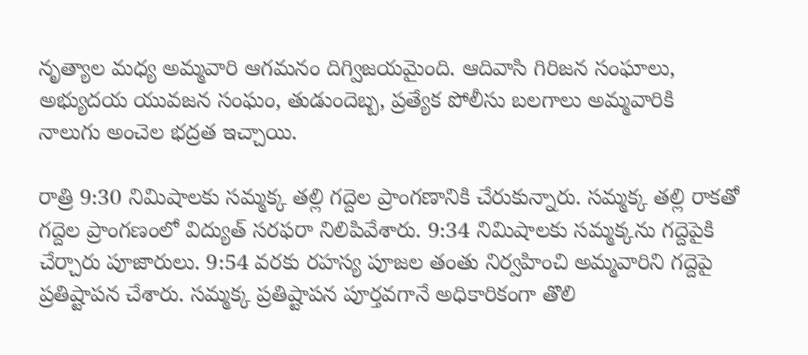నృత్యాల మధ్య అమ్మవారి ఆగమనం దిగ్విజయమైంది. ఆదివాసి గిరిజన సంఘాలు, అభ్యుదయ యువజన సంఘం, తుడుందెబ్బ, ప్రత్యేక పోలీసు బలగాలు అమ్మవారికి నాలుగు అంచెల భద్రత ఇచ్చాయి.

రాత్రి 9:30 నిమిషాలకు సమ్మక్క తల్లి గద్దెల ప్రాంగణానికి చేరుకున్నారు. సమ్మక్క తల్లి రాకతో గద్దెల ప్రాంగణంలో విద్యుత్ సరఫరా నిలిపివేశారు. 9:34 నిమిషాలకు సమ్మక్కను గద్దెపైకి చేర్చారు పూజారులు. 9:54 వరకు రహస్య పూజల తంతు నిర్వహించి అమ్మవారిని గద్దెపై ప్రతిష్టాపన చేశారు. సమ్మక్క ప్రతిష్టాపన పూర్తవగానే అధికారికంగా తొలి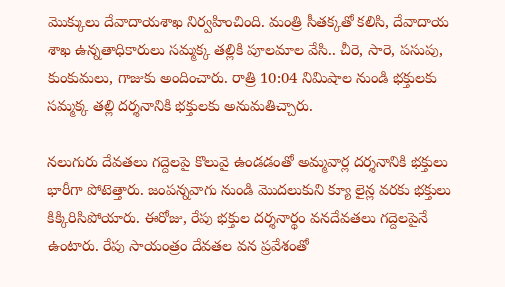మొక్కులు దేవాదాయశాఖ నిర్వహించింది. మంత్రి సీతక్కతో కలిసి, దేవాదాయ శాఖ ఉన్నతాధికారులు సమ్మక్క తల్లికి పూలమాల వేసి.. చీరె, సారె, పసుపు, కుంకుమలు, గాజుకు అందించారు. రాత్రి 10:04 నిమిషాల నుండి భక్తులకు సమ్మక్క తల్లి దర్శనానికి భక్తులకు అనుమతిచ్చారు.

నలుగురు దేవతలు గద్దెలపై కొలువై ఉండడంతో అమ్మవార్ల దర్శనానికి భక్తులు భారీగా పోటెత్తారు. జంపన్నవాగు నుండి మొదలుకుని క్యూ లైన్ల వరకు భక్తులు కిక్కిరిసిపోయారు. ఈరోజు, రేపు భక్తుల దర్శనార్థం వనదేవతలు గద్దెలపైనే ఉంటారు. రేపు సాయంత్రం దేవతల వన ప్రవేశంతో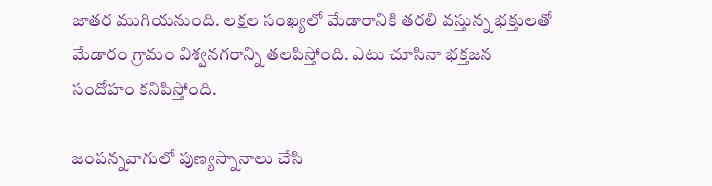జాతర ముగియనుంది. లక్షల సంఖ్యలో మేడారానికి తరలి వస్తున్న భక్తులతో మేడారం గ్రామం విశ్వనగరాన్ని తలపిస్తోంది. ఎటు చూసినా భక్తజన సందోహం కనిపిస్తోంది.

జంపన్నవాగులో పుణ్యస్నానాలు చేసి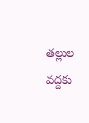తల్లుల వద్దకు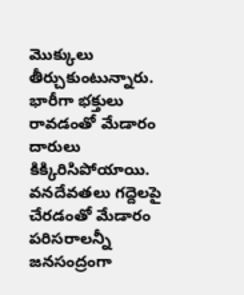మొక్కులు తీర్చుకుంటున్నారు. భారీగా భక్తులు రావడంతో మేడారం దారులు కిక్కిరిసిపోయాయి. వనదేవతలు గద్దెలపై చేరడంతో మేడారం పరిసరాలన్నీ జనసంద్రంగా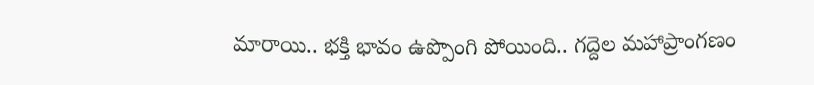మారాయి.. భక్తి భావం ఉప్పొంగి పోయింది.. గద్దెల మహాప్రాంగణం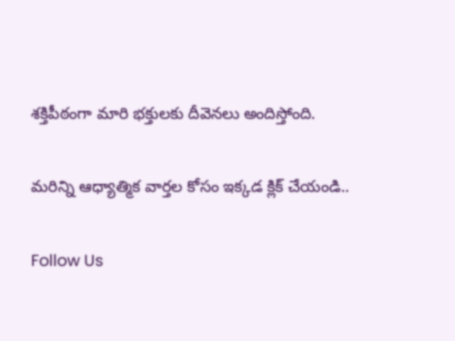శక్తిపీఠంగా మారి భక్తులకు దీవెనలు అందిస్తోంది.

మరిన్ని ఆధ్యాత్మిక వార్తల కోసం ఇక్కడ క్లిక్ చేయండి..

Follow Us